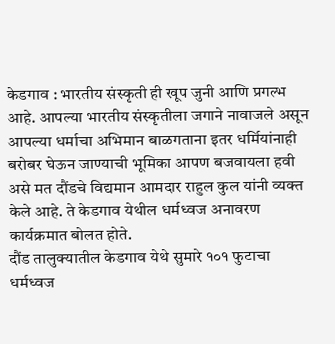केडगाव : भारतीय संस्कृती ही खूप जुनी आणि प्रगल्भ आहे. आपल्या भारतीय संस्कृतीला जगाने नावाजले असून आपल्या धर्माचा अभिमान बाळगताना इतर धर्मियांनाही बरोबर घेऊन जाण्याची भूमिका आपण बजवायला हवी असे मत दौंडचे विद्यमान आमदार राहुल कुल यांनी व्यक्त केले आहे. ते केडगाव येथील धर्मध्वज अनावरण कार्यक्रमात बोलत होते.
दौंड तालुक्यातील केडगाव येथे सुमारे १०१ फुटाचा धर्मध्वज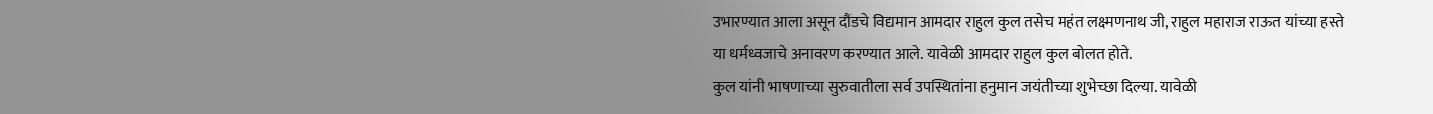उभारण्यात आला असून दौंडचे विद्यमान आमदार राहुल कुल तसेच महंत लक्ष्मणनाथ जी, राहुल महाराज राऊत यांच्या हस्ते या धर्मध्वजाचे अनावरण करण्यात आले. यावेळी आमदार राहुल कुल बोलत होते.
कुल यांनी भाषणाच्या सुरुवातीला सर्व उपस्थितांना हनुमान जयंतीच्या शुभेच्छा दिल्या. यावेळी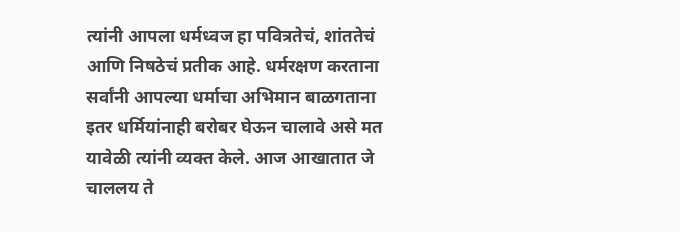त्यांनी आपला धर्मध्वज हा पवित्रतेचं, शांततेचं आणि निषठेचं प्रतीक आहे. धर्मरक्षण करताना सर्वांनी आपल्या धर्माचा अभिमान बाळगताना इतर धर्मियांनाही बरोबर घेऊन चालावे असे मत यावेळी त्यांनी व्यक्त केले. आज आखातात जे चाललय ते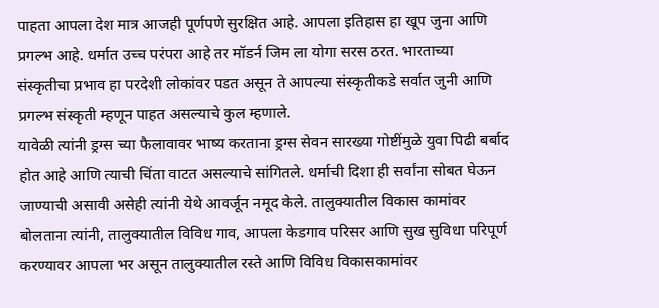पाहता आपला देश मात्र आजही पूर्णपणे सुरक्षित आहे. आपला इतिहास हा खूप जुना आणि प्रगल्भ आहे. धर्मात उच्च परंपरा आहे तर मॉडर्न जिम ला योगा सरस ठरत. भारताच्या संस्कृतीचा प्रभाव हा परदेशी लोकांवर पडत असून ते आपल्या संस्कृतीकडे सर्वात जुनी आणि प्रगल्भ संस्कृती म्हणून पाहत असल्याचे कुल म्हणाले.
यावेळी त्यांनी ड्रग्स च्या फैलावावर भाष्य करताना ड्रग्स सेवन सारख्या गोष्टींमुळे युवा पिढी बर्बाद होत आहे आणि त्याची चिंता वाटत असल्याचे सांगितले. धर्माची दिशा ही सर्वांना सोबत घेऊन जाण्याची असावी असेही त्यांनी येथे आवर्जून नमूद केले. तालुक्यातील विकास कामांवर बोलताना त्यांनी, तालुक्यातील विविध गाव, आपला केडगाव परिसर आणि सुख सुविधा परिपूर्ण करण्यावर आपला भर असून तालुक्यातील रस्ते आणि विविध विकासकामांवर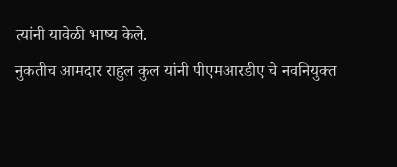त्यांनी यावेळी भाष्य केले.
नुकतीच आमदार राहुल कुल यांनी पीएमआरडीए चे नवनियुक्त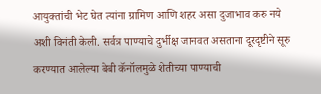आयुक्तांची भेट घेत त्यांना ग्रामिण आणि शहर असा दुजाभाव करु नये अशी विनंती केली. सर्वत्र पाण्याचे दुर्भीक्ष जानवत असताना दूरदृष्टीने सूरु करण्यात आलेल्या बेबी कॅनॉलमुळे शेतीच्या पाण्याची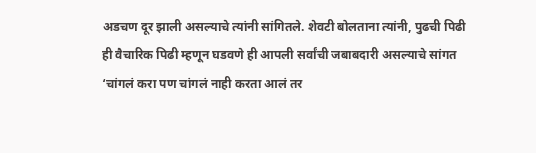अडचण दूर झाली असल्याचे त्यांनी सांगितले. शेवटी बोलताना त्यांनी, पुढची पिढी ही वैचारिक पिढी म्हणून घडवणे ही आपली सर्वांची जबाबदारी असल्याचे सांगत ‘चांगलं करा पण चांगलं नाही करता आलं तर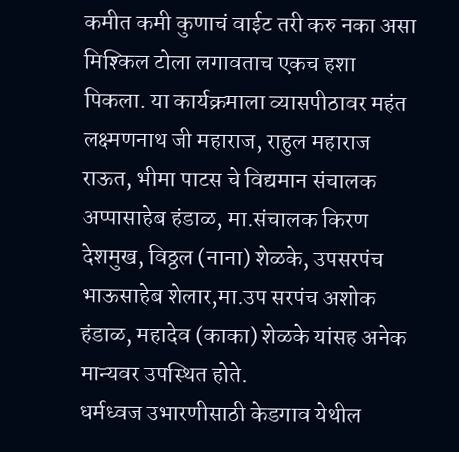कमीत कमी कुणाचं वाईट तरी करु नका असा मिश्किल टोला लगावताच एकच हशा पिकला. या कार्यक्रमाला व्यासपीठावर महंत लक्ष्मणनाथ जी महाराज, राहुल महाराज राऊत, भीमा पाटस चे विद्यमान संचालक अप्पासाहेब हंडाळ, मा.संचालक किरण देशमुख, विठ्ठल (नाना) शेळके, उपसरपंच भाऊसाहेब शेलार,मा.उप सरपंच अशोक हंडाळ, महादेव (काका) शेळके यांसह अनेक मान्यवर उपस्थित होते.
धर्मध्वज उभारणीसाठी केडगाव येथील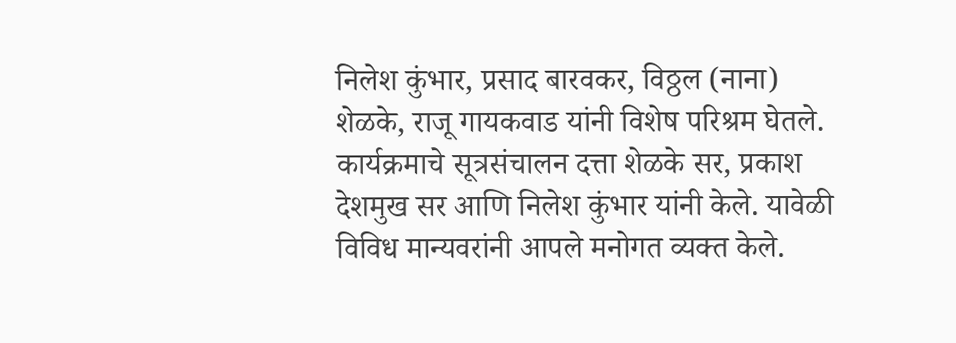निलेश कुंभार, प्रसाद बारवकर, विठ्ठल (नाना) शेळके, राजू गायकवाड यांनी विशेष परिश्रम घेतले. कार्यक्रमाचे सूत्रसंचालन दत्ता शेळके सर, प्रकाश देशमुख सर आणि निलेश कुंभार यांनी केले. यावेळी विविध मान्यवरांनी आपले मनोगत व्यक्त केले.